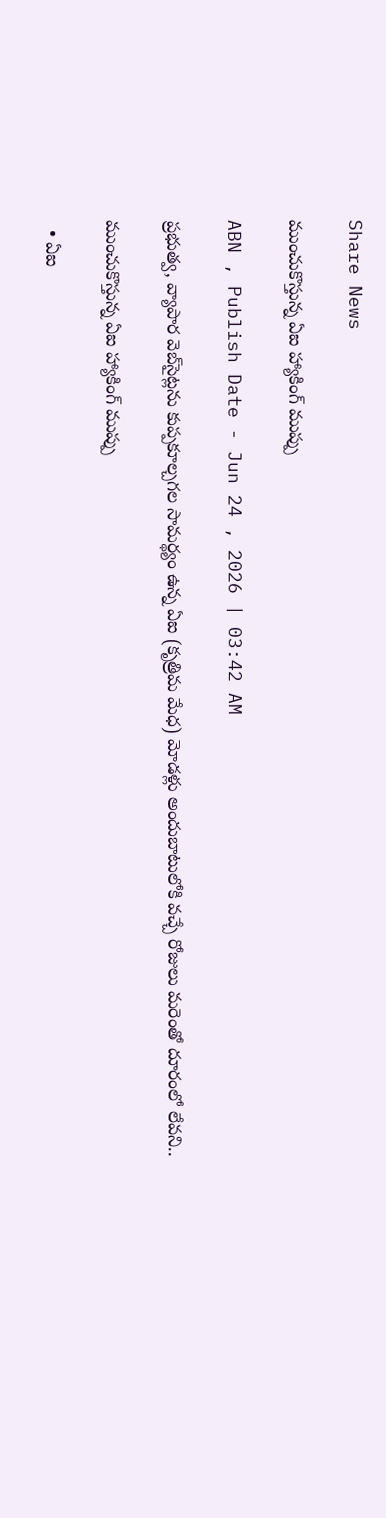Share News

ముంచుకొస్తున్న ఏఐ హ్యాకింగ్‌ ముప్పు

ABN , Publish Date - Jun 24 , 2026 | 03:42 AM

ప్రభుత్వ, వ్యాపార వెబ్‌సైట్లను కుప్పకూల్చగల సామర్థ్యం ఉన్న ఏఐ (కృత్రిమ మేధ) మోడళ్లు అందుబాటులోకి వచ్చే రోజులు మరెంతో దూరంలో లేవని..

ముంచుకొస్తున్న ఏఐ హ్యాకింగ్‌ ముప్పు

  • ఏఐ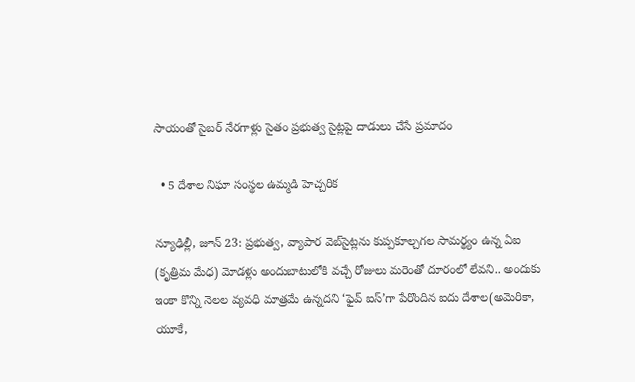సాయంతో సైబర్‌ నేరగాళ్లు సైతం ప్రభుత్వ సైట్లపై దాడులు చేసే ప్రమాదం

  • 5 దేశాల నిఘా సంస్థల ఉమ్మడి హెచ్చరిక

న్యూఢిల్లీ, జూన్‌ 23: ప్రభుత్వ, వ్యాపార వెబ్‌సైట్లను కుప్పకూల్చగల సామర్థ్యం ఉన్న ఏఐ (కృత్రిమ మేధ) మోడళ్లు అందుబాటులోకి వచ్చే రోజులు మరెంతో దూరంలో లేవని.. అందుకు ఇంకా కొన్ని నెలల వ్యవధి మాత్రమే ఉన్నదని ‘ఫైవ్‌ ఐస్‌’గా పేరొందిన ఐదు దేశాల(అమెరికా, యూకే,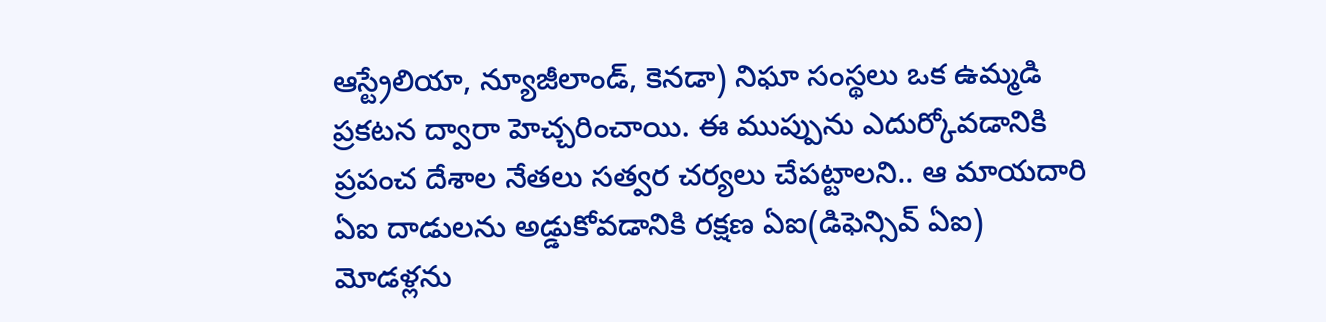ఆస్ట్రేలియా, న్యూజీలాండ్‌, కెనడా) నిఘా సంస్థలు ఒక ఉమ్మడి ప్రకటన ద్వారా హెచ్చరించాయి. ఈ ముప్పును ఎదుర్కోవడానికి ప్రపంచ దేశాల నేతలు సత్వర చర్యలు చేపట్టాలని.. ఆ మాయదారి ఏఐ దాడులను అడ్డుకోవడానికి రక్షణ ఏఐ(డిఫెన్సివ్‌ ఏఐ) మోడళ్లను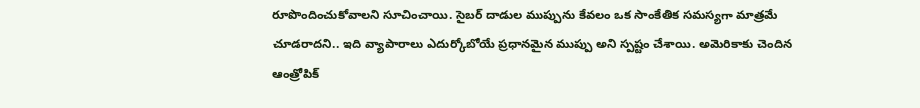రూపొందించుకోవాలని సూచించాయి. సైబర్‌ దాడుల ముప్పును కేవలం ఒక సాంకేతిక సమస్యగా మాత్రమే చూడరాదని.. ఇది వ్యాపారాలు ఎదుర్కోబోయే ప్రధానమైన ముప్పు అని స్పష్టం చేశాయి. అమెరికాకు చెందిన ఆంత్రోపిక్‌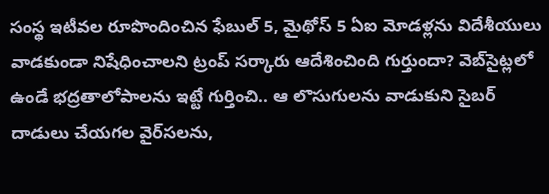సంస్థ ఇటీవల రూపొందించిన ఫేబుల్‌ 5, మైథోస్‌ 5 ఏఐ మోడళ్లను విదేశీయులు వాడకుండా నిషేధించాలని ట్రంప్‌ సర్కారు ఆదేశించింది గుర్తుందా? వెబ్‌సైట్లలో ఉండే భద్రతాలోపాలను ఇట్టే గుర్తించి.. ఆ లొసుగులను వాడుకుని సైబర్‌ దాడులు చేయగల వైర్‌సలను,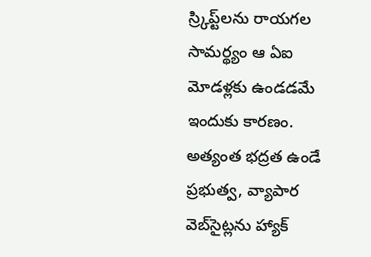స్ర్కిప్ట్‌లను రాయగల సామర్థ్యం ఆ ఏఐ మోడళ్లకు ఉండడమే ఇందుకు కారణం. అత్యంత భద్రత ఉండే ప్రభుత్వ, వ్యాపార వెబ్‌సైట్లను హ్యాక్‌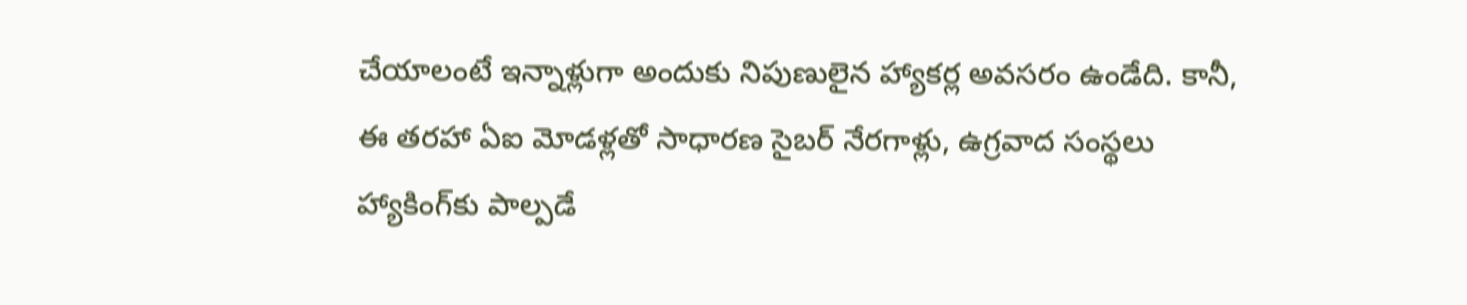చేయాలంటే ఇన్నాళ్లుగా అందుకు నిపుణులైన హ్యాకర్ల అవసరం ఉండేది. కానీ, ఈ తరహా ఏఐ మోడళ్లతో సాధారణ సైబర్‌ నేరగాళ్లు, ఉగ్రవాద సంస్థలు హ్యాకింగ్‌కు పాల్పడే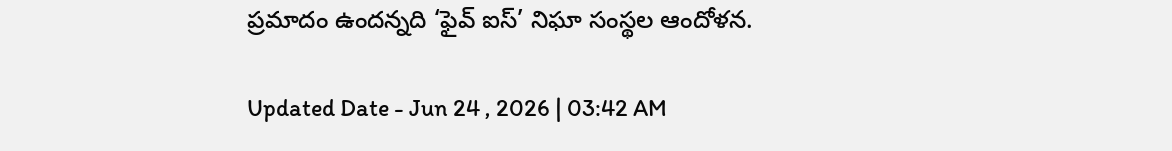ప్రమాదం ఉందన్నది ‘ఫైవ్‌ ఐస్‌’ నిఘా సంస్థల ఆందోళన.

Updated Date - Jun 24 , 2026 | 03:42 AM